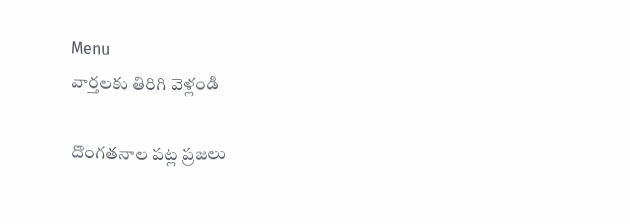Menu
వార్తలకు తిరిగి వెళ్లండి

దొంగతనాల పట్ల ప్రజలు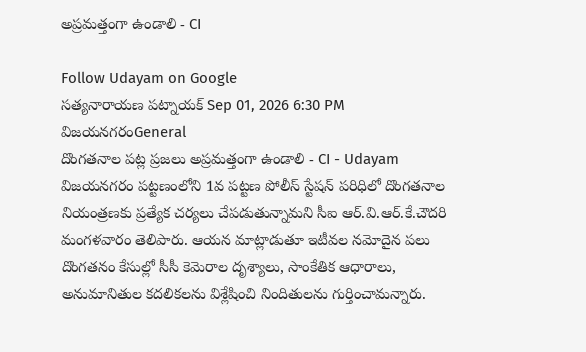అప్రమత్తంగా ఉండాలి - CI

Follow Udayam on Google
సత్యనారాయణ పట్నాయక్ Sep 01, 2026 6:30 PM విజయనగరంGeneral
దొంగతనాల పట్ల ప్రజలు అప్రమత్తంగా ఉండాలి - CI - Udayam
విజయనగరం పట్టణంలోని 1వ పట్టణ పోలీస్ స్టేషన్ పరిధిలో దొంగతనాల నియంత్రణకు ప్రత్యేక చర్యలు చేపడుతున్నామని సీఐ ఆర్.వి.ఆర్.కే.చౌదరి మంగళవారం తెలిపారు. ఆయన మాట్లాడుతూ ఇటీవల నమోదైన పలు దొంగతనం కేసుల్లో సీసీ కెమెరాల దృశ్యాలు, సాంకేతిక ఆధారాలు, అనుమానితుల కదలికలను విశ్లేషించి నిందితులను గుర్తించామన్నారు.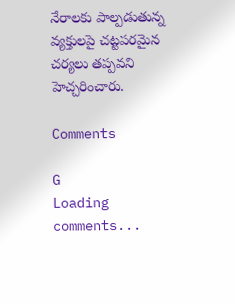నేరాలకు పాల్పడుతున్న వ్యక్తులపై చట్టపరమైన చర్యలు తప్పవని హెచ్చరించారు.

Comments

G
Loading comments...